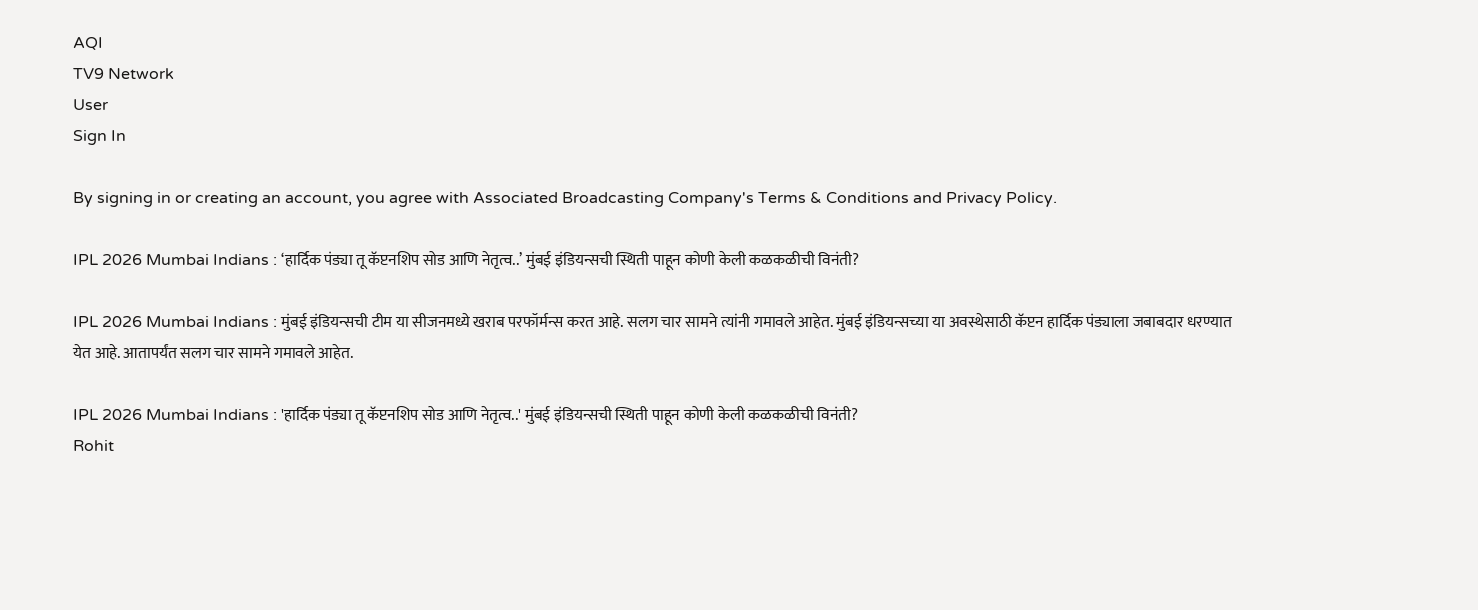AQI
TV9 Network
User
Sign In

By signing in or creating an account, you agree with Associated Broadcasting Company's Terms & Conditions and Privacy Policy.

IPL 2026 Mumbai Indians : ‘हार्दिक पंड्या तू कॅप्टनशिप सोड आणि नेतृत्व..’ मुंबई इंडियन्सची स्थिती पाहून कोणी केली कळकळीची विनंती?

IPL 2026 Mumbai Indians : मुंबई इंडियन्सची टीम या सीजनमध्ये खराब परफॉर्मन्स करत आहे. सलग चार सामने त्यांनी गमावले आहेत. मुंबई इंडियन्सच्या या अवस्थेसाठी कॅप्टन हार्दिक पंड्याला जबाबदार धरण्यात येत आहे. आतापर्यंत सलग चार सामने गमावले आहेत.

IPL 2026 Mumbai Indians : 'हार्दिक पंड्या तू कॅप्टनशिप सोड आणि नेतृत्व..' मुंबई इंडियन्सची स्थिती पाहून कोणी केली कळकळीची विनंती?
Rohit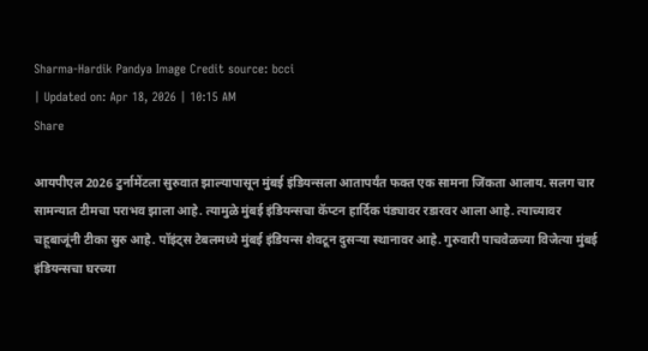Sharma-Hardik Pandya Image Credit source: bcci
| Updated on: Apr 18, 2026 | 10:15 AM
Share

आयपीएल 2026 टुर्नामेंटला सुरुवात झाल्यापासून मुंबई इंडियन्सला आतापर्यंत फक्त एक सामना जिंकता आलाय. सलग चार सामन्यात टीमचा पराभव झाला आहे. त्यामुळे मुंबई इंडियन्सचा कॅप्टन हार्दिक पंड्यावर रडारवर आला आहे. त्याच्यावर चहूबाजूंनी टीका सुरु आहे. पॉइंट्स टेबलमध्ये मुंबई इंडियन्स शेवटून दुसर्‍या स्थानावर आहे. गुरुवारी पाचवेळच्या विजेत्या मुंबई इंडियन्सचा घरच्या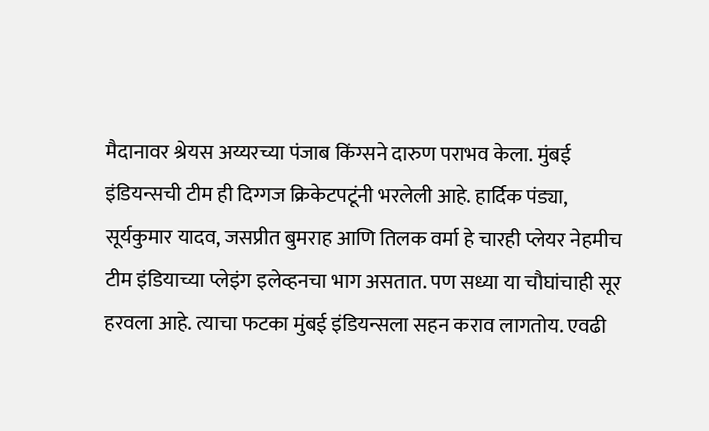मैदानावर श्रेयस अय्यरच्या पंजाब किंग्सने दारुण पराभव केला. मुंबई इंडियन्सची टीम ही दिग्गज क्रिकेटपटूंनी भरलेली आहे. हार्दिक पंड्या, सूर्यकुमार यादव, जसप्रीत बुमराह आणि तिलक वर्मा हे चारही प्लेयर नेहमीच टीम इंडियाच्या प्लेइंग इलेव्हनचा भाग असतात. पण सध्या या चौघांचाही सूर हरवला आहे. त्याचा फटका मुंबई इंडियन्सला सहन कराव लागतोय. एवढी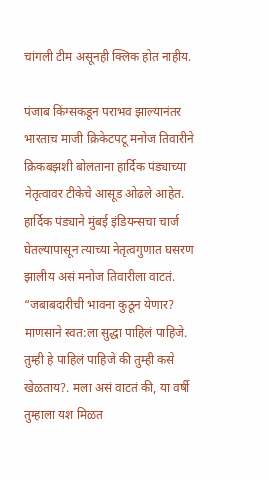चांगली टीम असूनही क्लिक होत नाहीय.

पंजाब किंग्सकडून पराभव झाल्यानंतर भारताच माजी क्रिकेटपटू मनोज तिवारीने क्रिकबझशी बोलताना हार्दिक पंड्याच्या नेतृत्वावर टीकेचे आसूड ओढले आहेत. हार्दिक पंड्याने मुंबई इंडियन्सचा चार्ज घेतल्यापासून त्याच्या नेतृत्वगुणात घसरण झालीय असं मनोज तिवारीला वाटतं. “जबाबदारीची भावना कुठून येणार? माणसाने स्वत:ला सुद्धा पाहिलं पाहिजे. तुम्ही हे पाहिलं पाहिजे की तुम्ही कसे खेळताय?. मला असं वाटतं की, या वर्षी तुम्हाला यश मिळत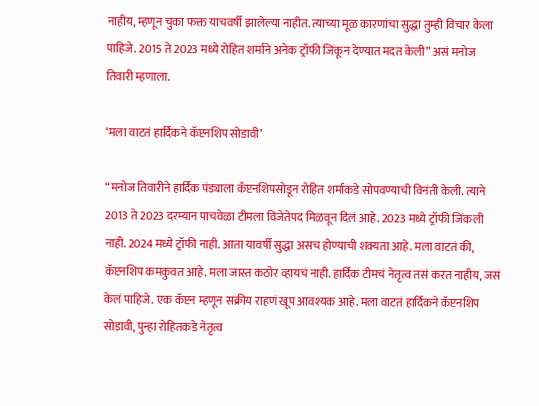नाहीय, म्हणून चुका फक्त याचवर्षी झालेल्या नाहीत. त्याच्या मूळ कारणांचा सुद्धा तुम्ही विचार केला पाहिजे. 2015 ते 2023 मध्ये रोहित शर्माने अनेक ट्रॉफी जिंकून देण्यात मदत केली” असं मनोज तिवारी म्हणाला.

‘मला वाटतं हार्दिकने कॅप्टनशिप सोडावी’

“मनोज तिवारीने हार्दिक पंड्याला कॅप्टनशिपसोडून रोहित शर्माकडे सोपवण्याची विनंती केली. त्याने 2013 ते 2023 दरम्यान पाचवेळा टीमला विजेतेपद मिळवून दिलं आहे. 2023 मध्ये ट्रॉफी जिंकली नाही. 2024 मध्ये ट्रॉफी नाही. आता यावर्षी सुद्धा असच होण्याची शक्यता आहे. मला वाटतं की, कॅप्टनशिप कमकुवत आहे. मला जास्त कठोर व्हायचं नाही. हार्दिक टीमचं नेतृत्व तसं करत नाहीय, जसं केलं पाहिजे. एक कॅप्टन म्हणून सक्रीय राहणं खूप आवश्यक आहे. मला वाटतं हार्दिकने कॅप्टनशिप सोडावी, पुन्हा रोहितकडे नेतृत्व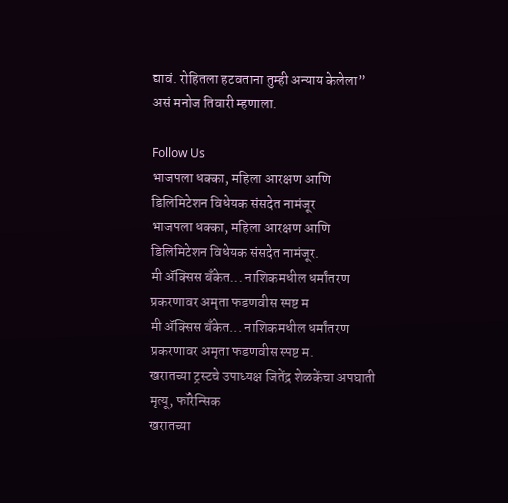द्यावं. रोहितला हटवताना तुम्ही अन्याय केलेला” असं मनोज तिवारी म्हणाला.

Follow Us
भाजपला धक्का, महिला आरक्षण आणि डिलिमिटेशन विधेयक संसदेत नामंजूर
भाजपला धक्का, महिला आरक्षण आणि डिलिमिटेशन विधेयक संसदेत नामंजूर.
मी ॲक्सिस बँकेत... नाशिकमधील धर्मांतरण प्रकरणावर अमृता फडणवीस स्पष्ट म
मी ॲक्सिस बँकेत... नाशिकमधील धर्मांतरण प्रकरणावर अमृता फडणवीस स्पष्ट म.
खरातच्या ट्रस्टचे उपाध्यक्ष जितेंद्र शेळकेंचा अपघाती मृत्यू, फॉरेन्सिक
खरातच्या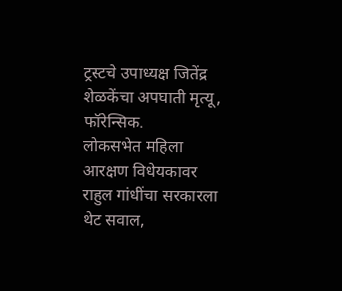ट्रस्टचे उपाध्यक्ष जितेंद्र शेळकेंचा अपघाती मृत्यू, फॉरेन्सिक.
लोकसभेत महिला आरक्षण विधेयकावर राहुल गांधींचा सरकारला थेट सवाल,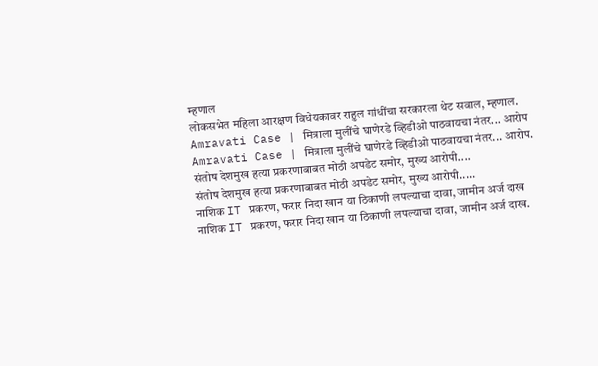म्हणाल
लोकसभेत महिला आरक्षण विधेयकावर राहुल गांधींचा सरकारला थेट सवाल, म्हणाल.
Amravati Case | मित्राला मुलींचे घाणेरडे व्हिडीओ पाठवायचा नंतर... आरोप
Amravati Case | मित्राला मुलींचे घाणेरडे व्हिडीओ पाठवायचा नंतर... आरोप.
संतोष देशमुख हत्या प्रकरणाबाबत मोठी अपडेट समोर, मुख्य आरोपी....
संतोष देशमुख हत्या प्रकरणाबाबत मोठी अपडेट समोर, मुख्य आरोपी.....
नाशिक IT प्रकरण, फरार निदा खान या ठिकाणी लपल्याचा दावा, जामीन अर्ज दाख
नाशिक IT प्रकरण, फरार निदा खान या ठिकाणी लपल्याचा दावा, जामीन अर्ज दाख.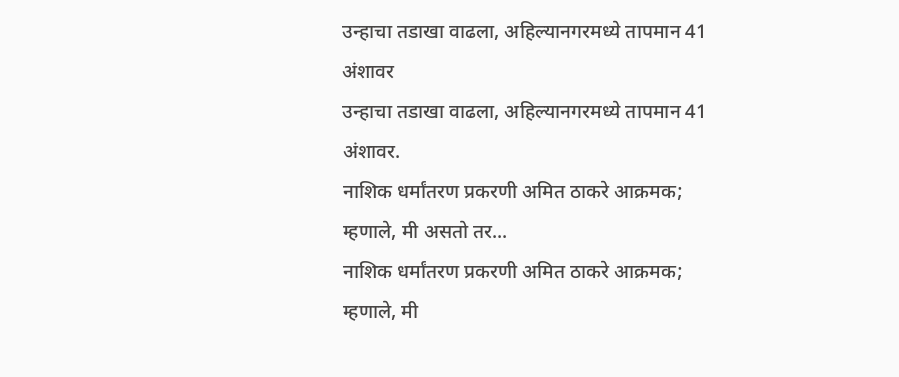उन्हाचा तडाखा वाढला, अहिल्यानगरमध्ये तापमान 41 अंशावर
उन्हाचा तडाखा वाढला, अहिल्यानगरमध्ये तापमान 41 अंशावर.
नाशिक धर्मांतरण प्रकरणी अमित ठाकरे आक्रमक; म्हणाले, मी असतो तर...
नाशिक धर्मांतरण प्रकरणी अमित ठाकरे आक्रमक; म्हणाले, मी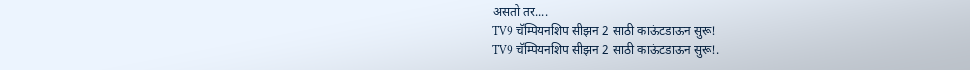असतो तर....
TV9 चॅम्पियनशिप सीझन 2 साठी काऊंटडाऊन सुरू!
TV9 चॅम्पियनशिप सीझन 2 साठी काऊंटडाऊन सुरू!.